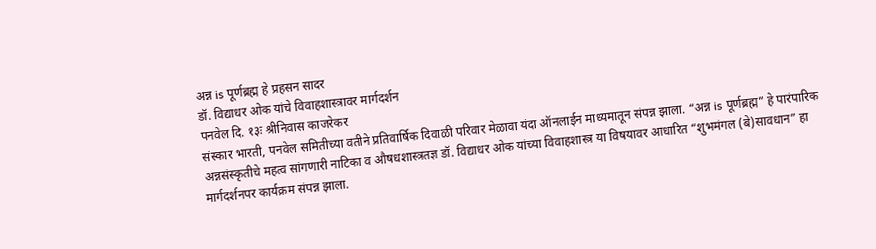अन्न is पूर्णब्रह्म हे प्रहसन सादर
डॉ. विद्याधर ओक यांचे विवाहशास्त्रावर मार्गदर्शन
पनवेल दि. १३ः श्रीनिवास काजरेकर
संस्कार भारती, पनवेल समितीच्या वतीने प्रतिवार्षिक दिवाळी परिवार मेळावा यंदा ऑनलाईन माध्यमातून संपन्न झाला. “अन्न is पूर्णब्रह्म” हे पारंपारिक अन्नसंस्कृतीचे महत्व सांगणारी नाटिका व औषधशास्त्रतज्ञ डॉ. विद्याधर ओक यांच्या विवाहशास्त्र या विषयावर आधारित “शुभमंगल (बे)सावधान” हा मार्गदर्शनपर कार्यक्रम संपन्न झाला.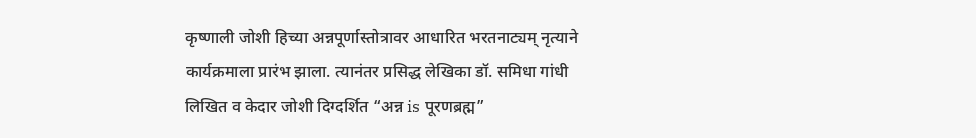कृष्णाली जोशी हिच्या अन्नपूर्णास्तोत्रावर आधारित भरतनाट्यम् नृत्याने कार्यक्रमाला प्रारंभ झाला. त्यानंतर प्रसिद्ध लेखिका डॉ. समिधा गांधी लिखित व केदार जोशी दिग्दर्शित “अन्न is पूरणब्रह्म”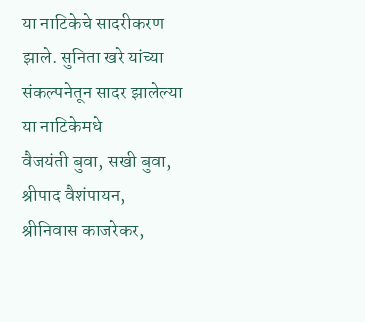या नाटिकेचे सादरीकरण झाले. सुनिता खरे यांच्या संकल्पनेतून सादर झालेल्या या नाटिकेमधे
वैजयंती बुवा, सखी बुवा, श्रीपाद वैशंपायन, श्रीनिवास काजरेकर,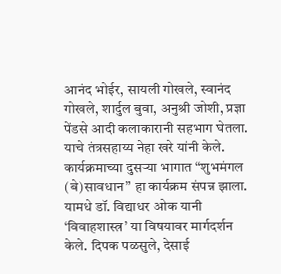आनंद भोईर, सायली गोखले, स्वानंद गोखले, शार्दुल बुवा, अनुश्री जोशी, प्रज्ञा पेंडसे आदी कलाकारानी सहभाग घेतला. याचे तंत्रसहाय्य नेहा खरे यांनी केले.
कार्यक्रमाच्या दुसऱ्या भागात “शुभमंगल (बे)सावधान” हा कार्यक्रम संपन्न झाला. यामधे डॉ. विद्याधर ओक यानी ‘विवाहशास्त्र’ या विषयावर मार्गदर्शन केले. दिपक पळसुले, देसाई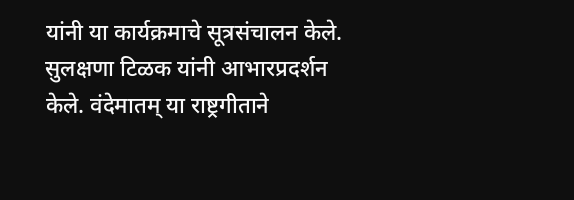यांनी या कार्यक्रमाचे सूत्रसंचालन केले. सुलक्षणा टिळक यांनी आभारप्रदर्शन केले. वंदेमातम् या राष्ट्रगीताने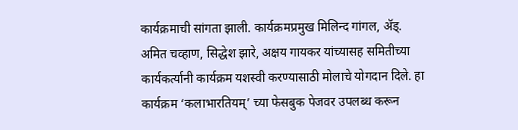कार्यक्रमाची सांगता झाली. कार्यक्रमप्रमुख मिलिन्द गांगल, ॲड्. अमित चव्हाण, सिद्धेश झारे, अक्षय गायकर यांच्यासह समितीच्या कार्यकर्त्यानी कार्यक्रम यशस्वी करण्यासाठी मोलाचे योगदान दिले. हा कार्यक्रम ‘कलाभारतियम्’ च्या फेसबुक पेजवर उपलब्ध करून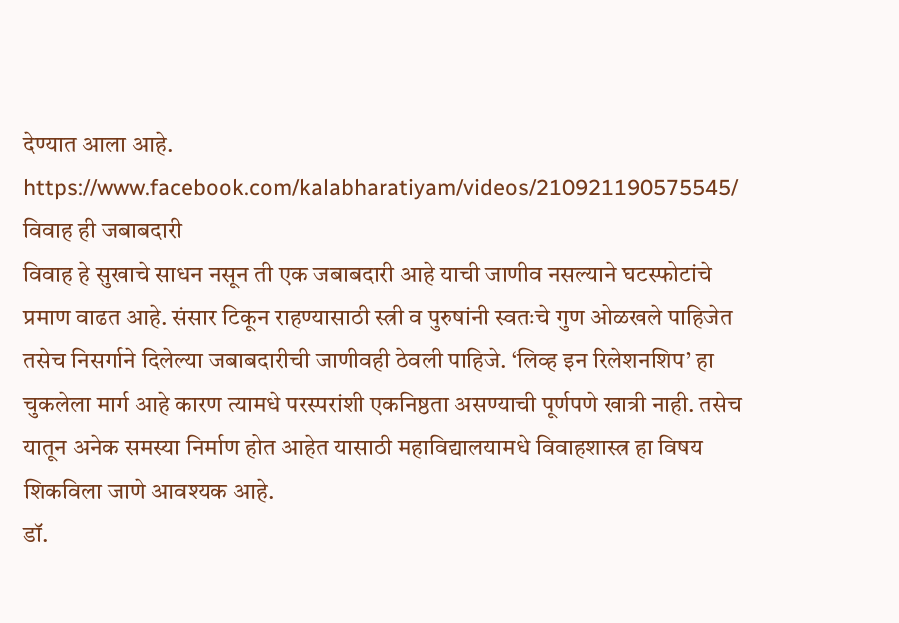देण्यात आला आहे.
https://www.facebook.com/kalabharatiyam/videos/210921190575545/
विवाह ही जबाबदारी
विवाह हे सुखाचे साधन नसून ती एक जबाबदारी आहे याची जाणीव नसल्याने घटस्फोटांचे प्रमाण वाढत आहे. संसार टिकून राहण्यासाठी स्त्री व पुरुषांनी स्वतःचे गुण ओळखले पाहिजेत तसेच निसर्गाने दिलेल्या जबाबदारीची जाणीवही ठेवली पाहिजे. ‘लिव्ह इन रिलेशनशिप’ हा चुकलेला मार्ग आहे कारण त्यामधे परस्परांशी एकनिष्ठता असण्याची पूर्णपणे खात्री नाही. तसेच यातून अनेक समस्या निर्माण होत आहेत यासाठी महाविद्यालयामधे विवाहशास्त्र हा विषय शिकविला जाणे आवश्यक आहे.
डॉ.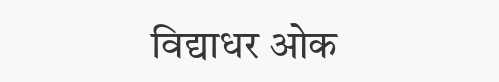विद्याधर ओक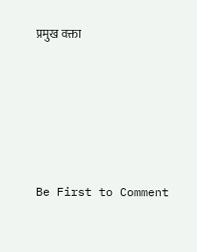प्रमुख वक्ता







Be First to Comment